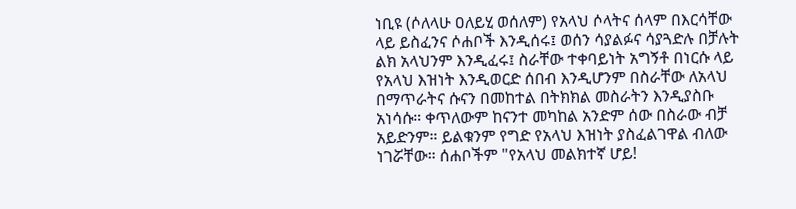ነቢዩ (ሶለላሁ ዐለይሂ ወሰለም) የአላህ ሶላትና ሰላም በእርሳቸው ላይ ይስፈንና ሶሐቦች እንዲሰሩ፤ ወሰን ሳያልፉና ሳያጓድሉ በቻሉት ልክ አላህንም እንዲፈሩ፤ ስራቸው ተቀባይነት አግኝቶ በነርሱ ላይ የአላህ እዝነት እንዲወርድ ሰበብ እንዲሆንም በስራቸው ለአላህ በማጥራትና ሱናን በመከተል በትክክል መስራትን እንዲያስቡ አነሳሱ። ቀጥለውም ከናንተ መካከል አንድም ሰው በስራው ብቻ አይድንም። ይልቁንም የግድ የአላህ እዝነት ያስፈልገዋል ብለው ነገሯቸው። ሰሐቦችም "የአላህ መልክተኛ ሆይ!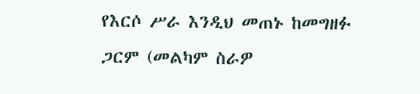የእርሶ ሥራ እንዲህ መጠኑ ከመግዘፉ ጋርም (መልካም ስራዎ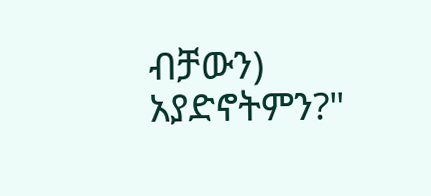ብቻውን) አያድኖትምን?"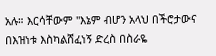አሉ። እርሳቸውም "እኔም ብሆን አላህ በችሮታውና በእዝነቱ እስካልሸፈነኝ ድረስ በስራዬ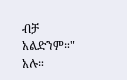ብቻ አልድንም።" አሉ።